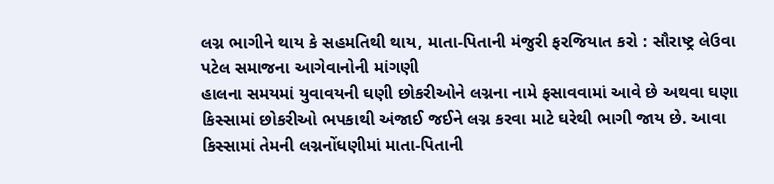લગ્ન ભાગીને થાય કે સહમતિથી થાય, માતા-પિતાની મંજુરી ફરજિયાત કરો : સૌરાષ્ટ્ર લેઉવા પટેલ સમાજના આગેવાનોની માંગણી
હાલના સમયમાં યુવાવયની ઘણી છોકરીઓને લગ્નના નામે ફસાવવામાં આવે છે અથવા ઘણા કિસ્સામાં છોકરીઓ ભપકાથી અંજાઈ જઈને લગ્ન કરવા માટે ઘરેથી ભાગી જાય છે. આવા કિસ્સામાં તેમની લગ્નનોંધણીમાં માતા-પિતાની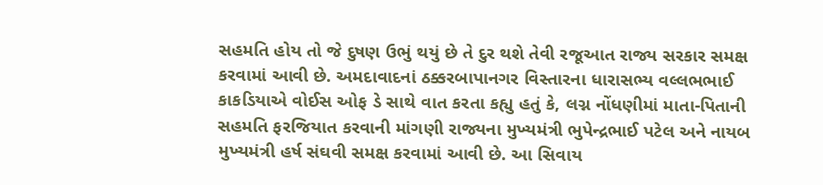સહમતિ હોય તો જે દુષણ ઉભું થયું છે તે દુર થશે તેવી રજૂઆત રાજ્ય સરકાર સમક્ષ કરવામાં આવી છે. અમદાવાદનાં ઠક્કરબાપાનગર વિસ્તારના ધારાસભ્ય વલ્લભભાઈ કાકડિયાએ વોઈસ ઓફ ડે સાથે વાત કરતા કહ્યુ હતું કે, લગ્ન નોંધણીમાં માતા-પિતાની સહમતિ ફરજિયાત કરવાની માંગણી રાજ્યના મુખ્યમંત્રી ભુપેન્દ્રભાઈ પટેલ અને નાયબ મુખ્યમંત્રી હર્ષ સંઘવી સમક્ષ કરવામાં આવી છે. આ સિવાય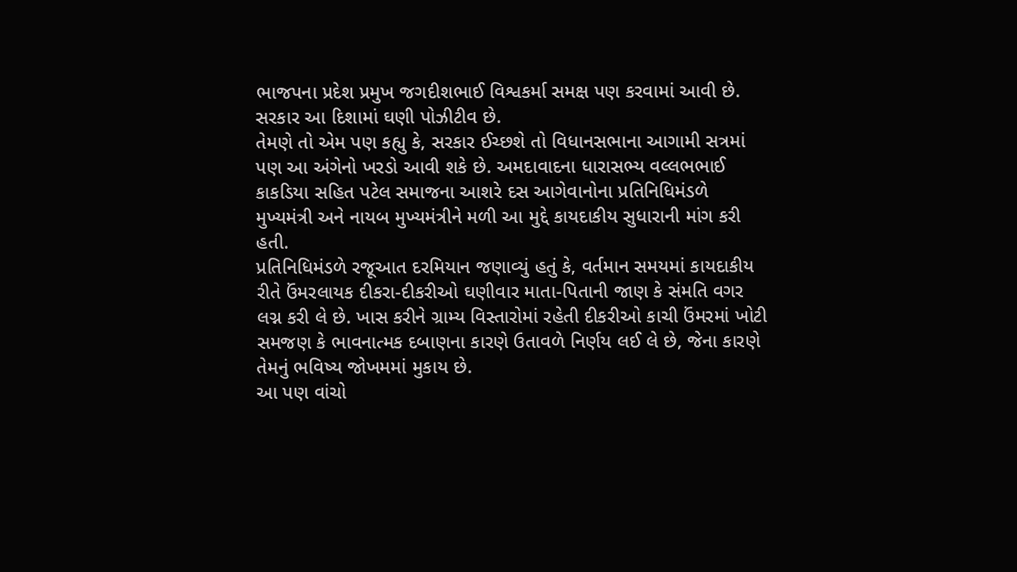ભાજપના પ્રદેશ પ્રમુખ જગદીશભાઈ વિશ્વકર્મા સમક્ષ પણ કરવામાં આવી છે. સરકાર આ દિશામાં ઘણી પોઝીટીવ છે.
તેમણે તો એમ પણ કહ્યુ કે, સરકાર ઈચ્છશે તો વિધાનસભાના આગામી સત્રમાં પણ આ અંગેનો ખરડો આવી શકે છે. અમદાવાદના ધારાસભ્ય વલ્લભભાઈ કાકડિયા સહિત પટેલ સમાજના આશરે દસ આગેવાનોના પ્રતિનિધિમંડળે મુખ્યમંત્રી અને નાયબ મુખ્યમંત્રીને મળી આ મુદ્દે કાયદાકીય સુધારાની માંગ કરી હતી.
પ્રતિનિધિમંડળે રજૂઆત દરમિયાન જણાવ્યું હતું કે, વર્તમાન સમયમાં કાયદાકીય રીતે ઉંમરલાયક દીકરા-દીકરીઓ ઘણીવાર માતા-પિતાની જાણ કે સંમતિ વગર લગ્ન કરી લે છે. ખાસ કરીને ગ્રામ્ય વિસ્તારોમાં રહેતી દીકરીઓ કાચી ઉંમરમાં ખોટી સમજણ કે ભાવનાત્મક દબાણના કારણે ઉતાવળે નિર્ણય લઈ લે છે, જેના કારણે તેમનું ભવિષ્ય જોખમમાં મુકાય છે.
આ પણ વાંચો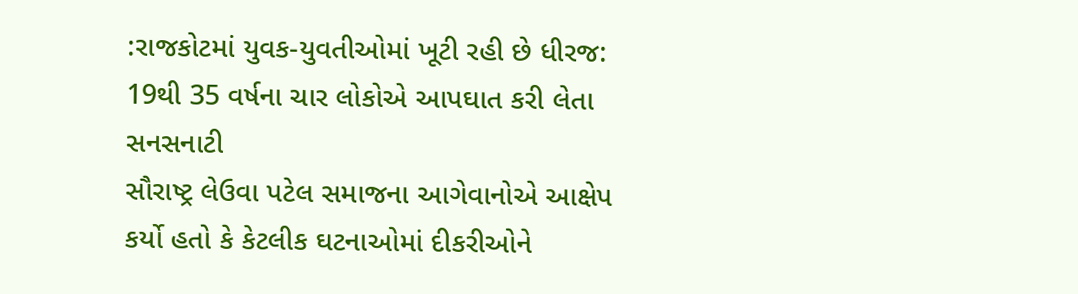:રાજકોટમાં યુવક-યુવતીઓમાં ખૂટી રહી છે ધીરજ: 19થી 35 વર્ષના ચાર લોકોએ આપઘાત કરી લેતા સનસનાટી
સૌરાષ્ટ્ર લેઉવા પટેલ સમાજના આગેવાનોએ આક્ષેપ કર્યો હતો કે કેટલીક ઘટનાઓમાં દીકરીઓને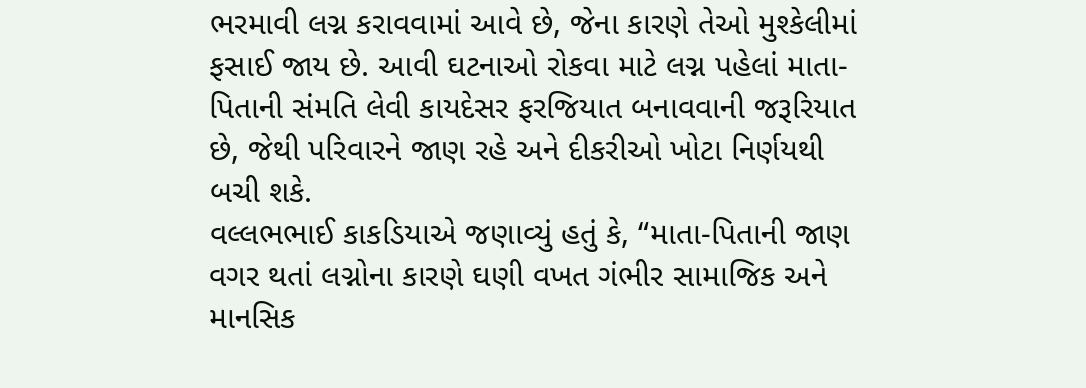ભરમાવી લગ્ન કરાવવામાં આવે છે, જેના કારણે તેઓ મુશ્કેલીમાં ફસાઈ જાય છે. આવી ઘટનાઓ રોકવા માટે લગ્ન પહેલાં માતા-પિતાની સંમતિ લેવી કાયદેસર ફરજિયાત બનાવવાની જરૂરિયાત છે, જેથી પરિવારને જાણ રહે અને દીકરીઓ ખોટા નિર્ણયથી બચી શકે.
વલ્લભભાઈ કાકડિયાએ જણાવ્યું હતું કે, “માતા-પિતાની જાણ વગર થતાં લગ્નોના કારણે ઘણી વખત ગંભીર સામાજિક અને માનસિક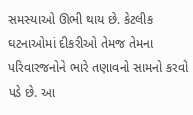સમસ્યાઓ ઊભી થાય છે. કેટલીક ઘટનાઓમાં દીકરીઓ તેમજ તેમના પરિવારજનોને ભારે તણાવનો સામનો કરવો પડે છે. આ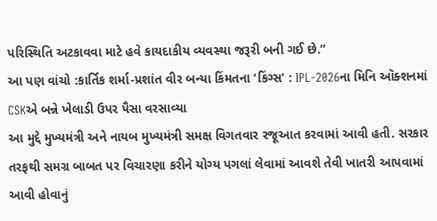પરિસ્થિતિ અટકાવવા માટે હવે કાયદાકીય વ્યવસ્થા જરૂરી બની ગઈ છે.”
આ પણ વાંચો :કાર્તિક શર્મા-પ્રશાંત વીર બન્યા કિંમતના ‘કિંગ્સ’ : IPL-2026ના મિનિ ઑક્શનમાં CSKએ બન્ને ખેલાડી ઉપર પૈસા વરસાવ્યા
આ મુદ્દે મુખ્યમંત્રી અને નાયબ મુખ્યમંત્રી સમક્ષ વિગતવાર રજૂઆત કરવામાં આવી હતી. સરકાર તરફથી સમગ્ર બાબત પર વિચારણા કરીને યોગ્ય પગલાં લેવામાં આવશે તેવી ખાતરી આપવામાં આવી હોવાનું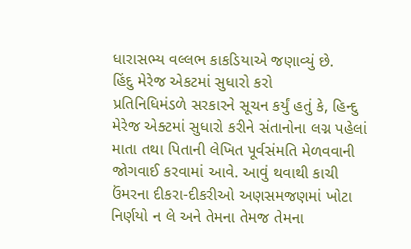ધારાસભ્ય વલ્લભ કાકડિયાએ જણાવ્યું છે.
હિંદુ મેરેજ એકટમાં સુધારો કરો
પ્રતિનિધિમંડળે સરકારને સૂચન કર્યું હતું કે, હિન્દુ મેરેજ એક્ટમાં સુધારો કરીને સંતાનોના લગ્ન પહેલાં માતા તથા પિતાની લેખિત પૂર્વસંમતિ મેળવવાની જોગવાઈ કરવામાં આવે. આવું થવાથી કાચી ઉંમરના દીકરા-દીકરીઓ અણસમજણમાં ખોટા નિર્ણયો ન લે અને તેમના તેમજ તેમના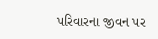પરિવારના જીવન પર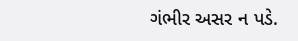ગંભીર અસર ન પડે.